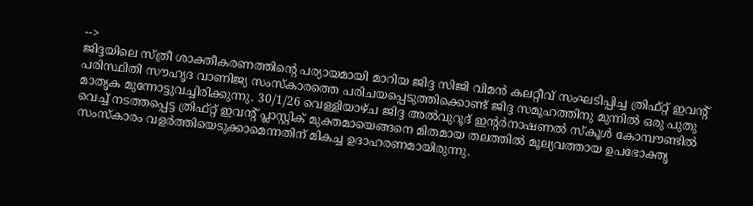-->
ജിദ്ദയിലെ സ്ത്രീ ശാക്തീകരണത്തിന്റെ പര്യായമായി മാറിയ ജിദ്ദ സിജി വിമൻ കലറ്റീവ് സംഘടിപ്പിച്ച ത്രിഫ്റ്റ് ഇവന്റ് പരിസ്ഥിതി സൗഹൃദ വാണിജ്യ സംസ്കാരത്തെ പരിചയപ്പെടുത്തിക്കൊണ്ട് ജിദ്ദ സമൂഹത്തിനു മുന്നിൽ ഒരു പുതു മാതൃക മുന്നോട്ടുവച്ചിരിക്കുന്നു. 30/1/26 വെള്ളിയാഴ്ച ജിദ്ദ അൽവുറൂദ് ഇന്റർനാഷണൽ സ്കൂൾ കോമ്പൗണ്ടിൽ വെച്ച് നടത്തപ്പെട്ട ത്രിഫ്റ്റ് ഇവന്റ് പ്ലാസ്റ്റിക് മുക്തമായെങ്ങനെ മിതമായ തലത്തിൽ മൂല്യവത്തായ ഉപഭോക്തൃ സംസ്കാരം വളർത്തിയെടുക്കാമെന്നതിന് മികച്ച ഉദാഹരണമായിരുന്നു.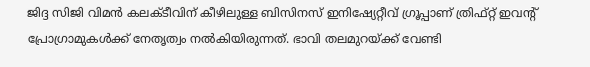ജിദ്ദ സിജി വിമൻ കലക്ടീവിന് കീഴിലുള്ള ബിസിനസ് ഇനിഷ്യേറ്റീവ് ഗ്രൂപ്പാണ് ത്രിഫ്റ്റ് ഇവന്റ് പ്രോഗ്രാമുകൾക്ക് നേതൃത്വം നൽകിയിരുന്നത്. ഭാവി തലമുറയ്ക്ക് വേണ്ടി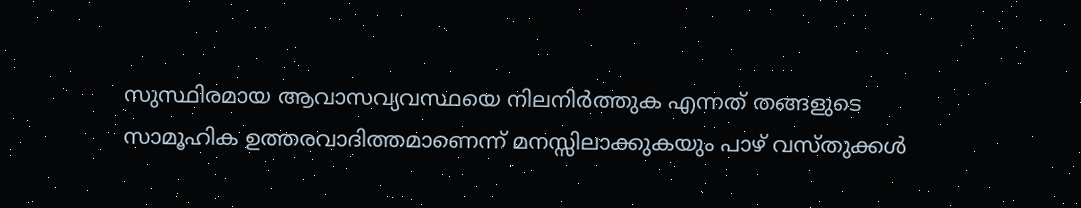സുസ്ഥിരമായ ആവാസവ്യവസ്ഥയെ നിലനിർത്തുക എന്നത് തങ്ങളുടെ സാമൂഹിക ഉത്തരവാദിത്തമാണെന്ന് മനസ്സിലാക്കുകയും പാഴ് വസ്തുക്കൾ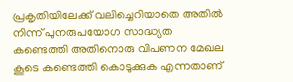പ്രകൃതിയിലേക്ക് വലിച്ചെറിയാതെ അതിൽ നിന്ന് പുനരുപയോഗ സാദ്ധ്യത കണ്ടെത്തി അതിനൊരു വിപണന മേഖല കൂടെ കണ്ടെത്തി കൊടുക്കുക എന്നതാണ്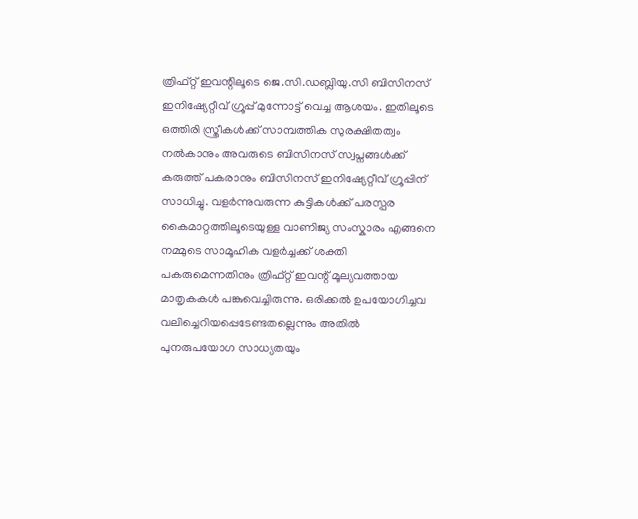ത്രിഫ്റ്റ് ഇവന്റിലൂടെ ജെ.സി.ഡബ്ലിയു.സി ബിസിനസ് ഇനിഷ്യേറ്റീവ് ഗ്രൂപ്പ് മുന്നോട്ട് വെച്ച ആശയം. ഇതിലൂടെ ഒത്തിരി സ്ത്രീകൾക്ക് സാമ്പത്തിക സുരക്ഷിതത്വം നൽകാനും അവരുടെ ബിസിനസ് സ്വപ്നങ്ങൾക്ക് കരുത്ത് പകരാനും ബിസിനസ് ഇനിഷ്യേറ്റീവ് ഗ്രൂപ്പിന് സാധിച്ചു. വളർന്നുവരുന്ന കുട്ടികൾക്ക് പരസ്പര കൈമാറ്റത്തിലൂടെയുള്ള വാണിജ്യ സംസ്കാരം എങ്ങനെ നമ്മുടെ സാമൂഹിക വളർച്ചക്ക് ശക്തി പകരുമെന്നതിനും ത്രിഫ്റ്റ് ഇവന്റ് മൂല്യവത്തായ മാതൃകകൾ പങ്കുവെച്ചിരുന്നു. ഒരിക്കൽ ഉപയോഗിച്ചവ വലിച്ചെറിയപ്പെടേണ്ടതല്ലെന്നും അതിൽ പുനരുപയോഗ സാധ്യതയും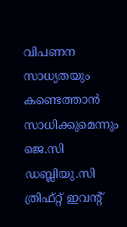വിപണന സാധ്യതയും കണ്ടെത്താൻ സാധിക്കുമെന്നും ജെ.സി ഡബ്ലിയു.സി ത്രിഫ്റ്റ് ഇവന്റ്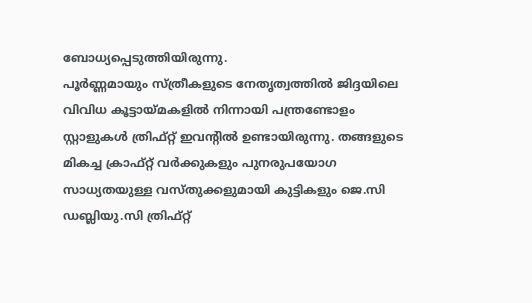ബോധ്യപ്പെടുത്തിയിരുന്നു.
പൂർണ്ണമായും സ്ത്രീകളുടെ നേതൃത്വത്തിൽ ജിദ്ദയിലെ വിവിധ കൂട്ടായ്മകളിൽ നിന്നായി പന്ത്രണ്ടോളം സ്റ്റാളുകൾ ത്രിഫ്റ്റ് ഇവന്റിൽ ഉണ്ടായിരുന്നു. തങ്ങളുടെ മികച്ച ക്രാഫ്റ്റ് വർക്കുകളും പുനരുപയോഗ സാധ്യതയുള്ള വസ്തുക്കളുമായി കുട്ടികളും ജെ.സി ഡബ്ലിയു.സി ത്രിഫ്റ്റ്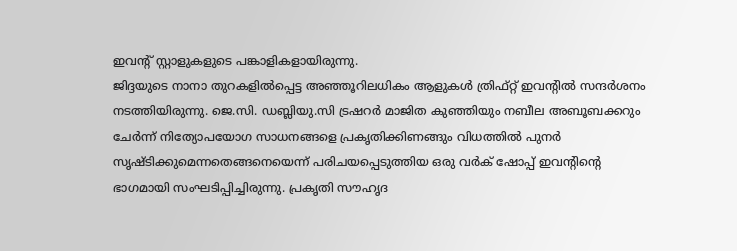ഇവന്റ് സ്റ്റാളുകളുടെ പങ്കാളികളായിരുന്നു.
ജിദ്ദയുടെ നാനാ തുറകളിൽപ്പെട്ട അഞ്ഞൂറിലധികം ആളുകൾ ത്രിഫ്റ്റ് ഇവന്റിൽ സന്ദർശനം നടത്തിയിരുന്നു. ജെ.സി. ഡബ്ലിയു.സി ട്രഷറർ മാജിത കുഞ്ഞിയും നബീല അബൂബക്കറും ചേർന്ന് നിത്യോപയോഗ സാധനങ്ങളെ പ്രകൃതിക്കിണങ്ങും വിധത്തിൽ പുനർ സൃഷ്ടിക്കുമെന്നതെങ്ങനെയെന്ന് പരിചയപ്പെടുത്തിയ ഒരു വർക് ഷോപ്പ് ഇവന്റിന്റെ ഭാഗമായി സംഘടിപ്പിച്ചിരുന്നു. പ്രകൃതി സൗഹൃദ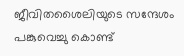ജീവിതശൈലിയുടെ സന്ദേശം പങ്കുവെച്ചു കൊണ്ട്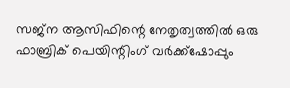സജ്ന ആസിഫിന്റെ നേതൃത്വത്തിൽ ഒരു ഫാബ്രിക് പെയിന്റിംഗ് വർക്ക്ഷോപ്പും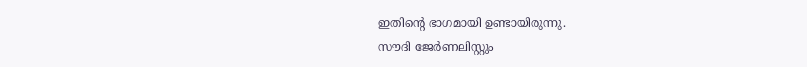ഇതിന്റെ ഭാഗമായി ഉണ്ടായിരുന്നു.
സൗദി ജേർണലിസ്റ്റും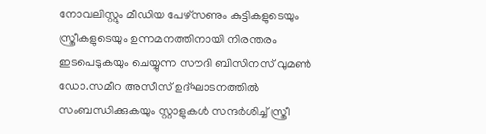നോവലിസ്റ്റും മീഡിയ പേഴ്സണും കുട്ടികളുടെയും സ്ത്രീകളുടെയും ഉന്നമനത്തിനായി നിരന്തരം ഇടപെടുകയും ചെയ്യുന്ന സൗദി ബിസിനസ് വുമൺ ഡോ.സമീറ അസീസ് ഉദ്ഘാടനത്തിൽ സംബന്ധിക്കുകയും സ്റ്റാളുകൾ സന്ദർശിച്ച് സ്ത്രീ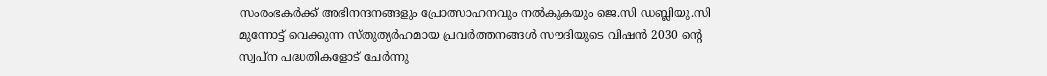സംരംഭകർക്ക് അഭിനന്ദനങ്ങളും പ്രോത്സാഹനവും നൽകുകയും ജെ.സി ഡബ്ലിയു.സി മുന്നോട്ട് വെക്കുന്ന സ്തുത്യർഹമായ പ്രവർത്തനങ്ങൾ സൗദിയുടെ വിഷൻ 2030 ന്റെ സ്വപ്ന പദ്ധതികളോട് ചേർന്നു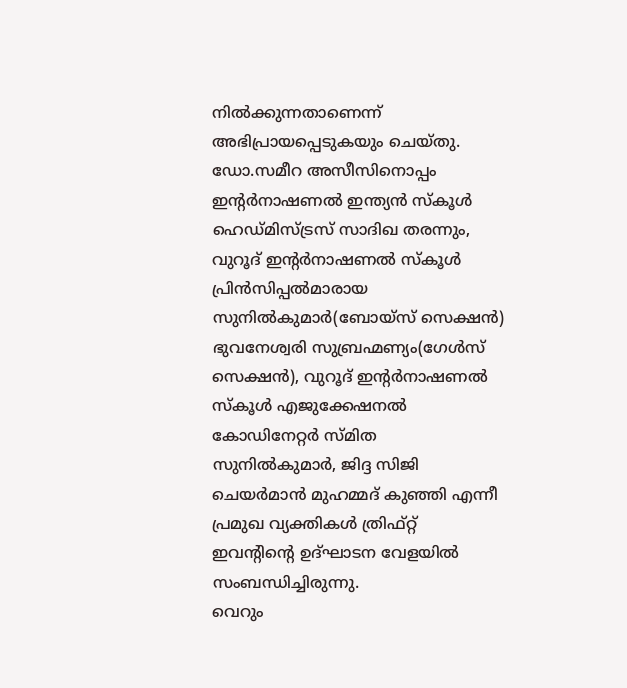നിൽക്കുന്നതാണെന്ന് അഭിപ്രായപ്പെടുകയും ചെയ്തു. ഡോ.സമീറ അസീസിനൊപ്പം ഇന്റർനാഷണൽ ഇന്ത്യൻ സ്കൂൾ ഹെഡ്മിസ്ട്രസ് സാദിഖ തരന്നും, വുറൂദ് ഇന്റർനാഷണൽ സ്കൂൾ പ്രിൻസിപ്പൽമാരായ സുനിൽകുമാർ(ബോയ്സ് സെക്ഷൻ) ഭുവനേശ്വരി സുബ്രഹ്മണ്യം(ഗേൾസ് സെക്ഷൻ), വുറൂദ് ഇന്റർനാഷണൽ സ്കൂൾ എജുക്കേഷനൽ കോഡിനേറ്റർ സ്മിത സുനിൽകുമാർ, ജിദ്ദ സിജി ചെയർമാൻ മുഹമ്മദ് കുഞ്ഞി എന്നീ പ്രമുഖ വ്യക്തികൾ ത്രിഫ്റ്റ് ഇവന്റിന്റെ ഉദ്ഘാടന വേളയിൽ സംബന്ധിച്ചിരുന്നു.
വെറും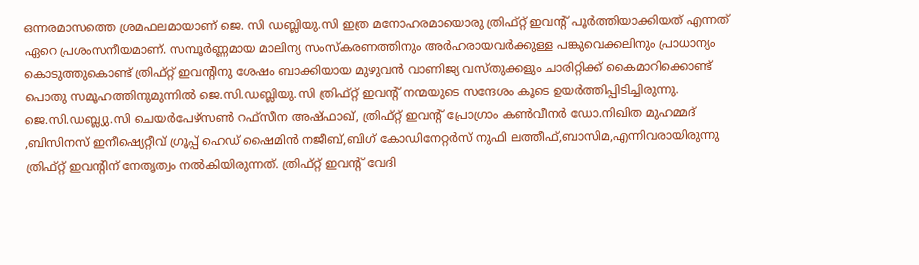ഒന്നരമാസത്തെ ശ്രമഫലമായാണ് ജെ. സി ഡബ്ലിയു.സി ഇത്ര മനോഹരമായൊരു ത്രിഫ്റ്റ് ഇവന്റ് പൂർത്തിയാക്കിയത് എന്നത് ഏറെ പ്രശംസനീയമാണ്. സമ്പൂർണ്ണമായ മാലിന്യ സംസ്കരണത്തിനും അർഹരായവർക്കുള്ള പങ്കുവെക്കലിനും പ്രാധാന്യം കൊടുത്തുകൊണ്ട് ത്രിഫ്റ്റ് ഇവന്റിനു ശേഷം ബാക്കിയായ മുഴുവൻ വാണിജ്യ വസ്തുക്കളും ചാരിറ്റിക്ക് കൈമാറിക്കൊണ്ട് പൊതു സമൂഹത്തിനുമുന്നിൽ ജെ.സി.ഡബ്ലിയു.സി ത്രിഫ്റ്റ് ഇവന്റ് നന്മയുടെ സന്ദേശം കൂടെ ഉയർത്തിപ്പിടിച്ചിരുന്നു. ജെ.സി.ഡബ്ല്യു.സി ചെയർപേഴ്സൺ റഫ്സീന അഷ്ഫാഖ്, ത്രിഫ്റ്റ് ഇവന്റ് പ്രോഗ്രാം കൺവീനർ ഡോ.നിഖിത മുഹമ്മദ് ,ബിസിനസ് ഇനീഷ്യെറ്റീവ് ഗ്രൂപ്പ് ഹെഡ് ഷൈമിൻ നജീബ്,ബിഗ് കോഡിനേറ്റർസ് നുഫി ലത്തീഫ്,ബാസിമ,എന്നിവരായിരുന്നു ത്രിഫ്റ്റ് ഇവന്റിന് നേതൃത്വം നൽകിയിരുന്നത്. ത്രിഫ്റ്റ് ഇവന്റ് വേദി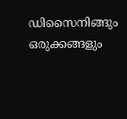ഡിസൈനിങ്ങും ഒരുക്കങ്ങളും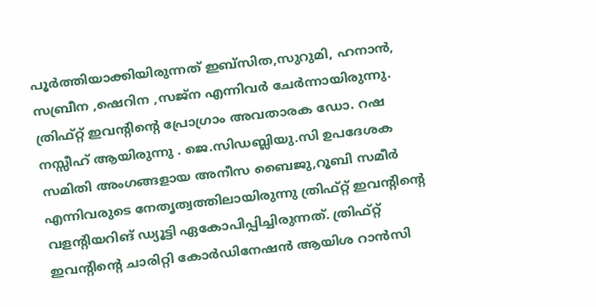പൂർത്തിയാക്കിയിരുന്നത് ഇബ്സിത,സുറുമി, ഹനാൻ, സബ്രീന ,ഷെറിന ,സജ്ന എന്നിവർ ചേർന്നായിരുന്നു. ത്രിഫ്റ്റ് ഇവന്റിന്റെ പ്രോഗ്രാം അവതാരക ഡോ. റഷ നസ്സീഹ് ആയിരുന്നു . ജെ.സിഡബ്ലിയു.സി ഉപദേശക സമിതി അംഗങ്ങളായ അനീസ ബൈജു,റൂബി സമീർ എന്നിവരുടെ നേതൃത്വത്തിലായിരുന്നു ത്രിഫ്റ്റ് ഇവന്റിന്റെ വളന്റിയറിങ് ഡ്യൂട്ടി ഏകോപിപ്പിച്ചിരുന്നത്. ത്രിഫ്റ്റ് ഇവന്റിന്റെ ചാരിറ്റി കോർഡിനേഷൻ ആയിശ റാൻസി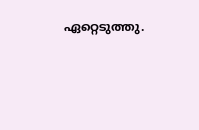ഏറ്റെടുത്തു.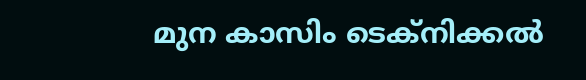മുന കാസിം ടെക്നിക്കൽ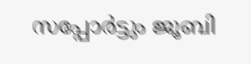സപ്പോർട്ടും ജൂബി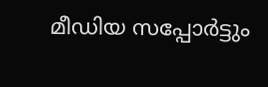മീഡിയ സപ്പോർട്ടും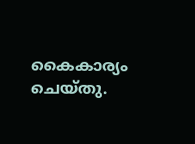കൈകാര്യം ചെയ്തു.